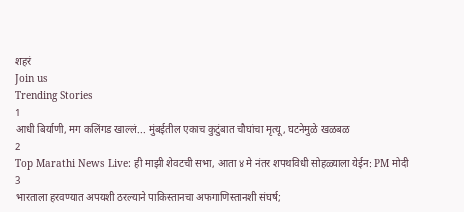शहरं
Join us
Trending Stories
1
आधी बिर्याणी, मग कलिंगड खाल्लं... मुंबईतील एकाच कुटुंबात चौघांचा मृत्यू, घटनेमुळे खळबळ
2
Top Marathi News Live: ही माझी शेवटची सभा, आता ४ मे नंतर शपथविधी सोहळ्याला येईन: PM मोदी
3
भारताला हरवण्यात अपयशी ठरल्याने पाकिस्तानचा अफगाणिस्तानशी संघर्ष;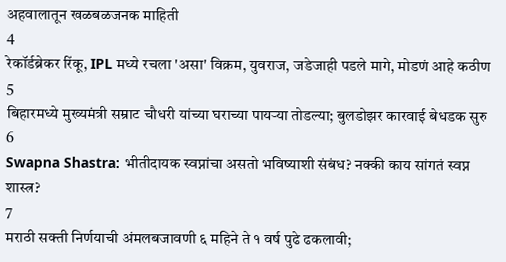अहवालातून खळबळजनक माहिती
4
रेकॉर्डब्रेकर रिंकू, IPL मध्ये रचला 'असा' विक्रम, युवराज, जडेजाही पडले मागे, मोडणं आहे कठीण
5
बिहारमध्ये मुख्यमंत्री सम्राट चौधरी यांच्या घराच्या पायऱ्या तोडल्या; बुलडोझर कारवाई बेधडक सुरु
6
Swapna Shastra: भीतीदायक स्वप्नांचा असतो भविष्याशी संबंध? नक्की काय सांगतं स्वप्न शास्त्र?
7
मराठी सक्ती निर्णयाची अंमलबजावणी ६ महिने ते १ वर्ष पुढे ढकलावी;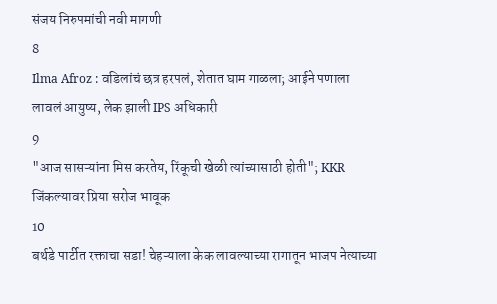संजय निरुपमांची नवी मागणी
8
Ilma Afroz : वडिलांचं छत्र हरपलं, शेतात घाम गाळला; आईने पणाला लावलं आयुष्य, लेक झाली IPS अधिकारी
9
"आज सासऱ्यांना मिस करतेय, रिंकूची खेळी त्यांच्यासाठी होती"; KKR जिंकल्यावर प्रिया सरोज भावूक
10
बर्थडे पार्टीत रक्ताचा सडा! चेहऱ्याला केक लावल्याच्या रागातून भाजप नेत्याच्या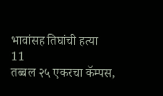भावांसह तिघांची हत्या
11
तब्बल २५ एकरचा कॅम्पस,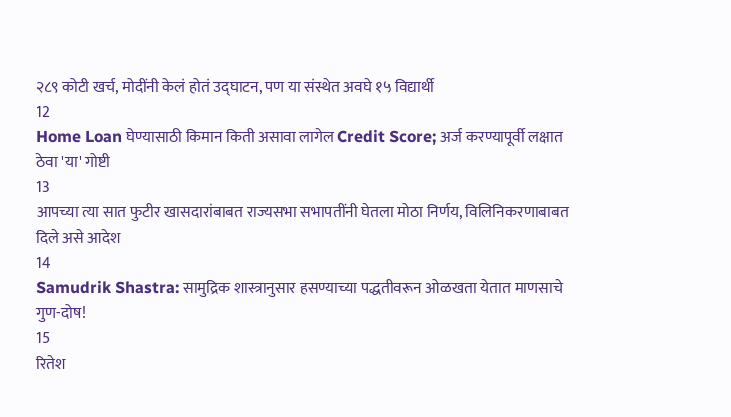२८९ कोटी खर्च, मोदींनी केलं होतं उद्घाटन, पण या संस्थेत अवघे १५ विद्यार्थी
12
Home Loan घेण्यासाठी किमान किती असावा लागेल Credit Score; अर्ज करण्यापूर्वी लक्षात ठेवा 'या' गोष्टी
13
आपच्या त्या सात फुटीर खासदारांबाबत राज्यसभा सभापतींनी घेतला मोठा निर्णय, विलिनिकरणाबाबत दिले असे आदेश
14
Samudrik Shastra: सामुद्रिक शास्त्रानुसार हसण्याच्या पद्धतीवरून ओळखता येतात माणसाचे गुण-दोष!
15
रितेश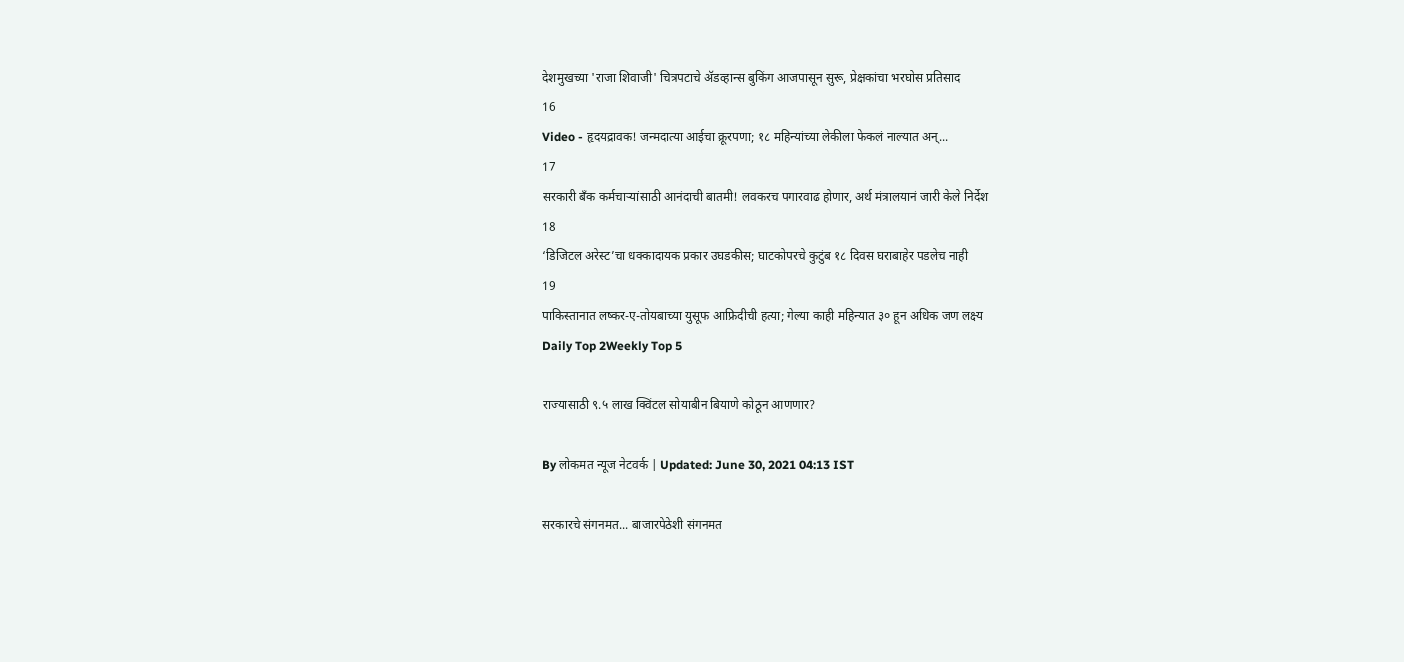देशमुखच्या 'राजा शिवाजी' चित्रपटाचे ॲडव्हान्स बुकिंग आजपासून सुरू, प्रेक्षकांचा भरघोस प्रतिसाद
16
Video - हृदयद्रावक! जन्मदात्या आईचा क्रूरपणा; १८ महिन्यांच्या लेकीला फेकलं नाल्यात अन्...
17
सरकारी बँक कर्मचाऱ्यांसाठी आनंदाची बातमी! लवकरच पगारवाढ होणार, अर्थ मंत्रालयानं जारी केले निर्देश
18
‘डिजिटल अरेस्ट’चा धक्कादायक प्रकार उघडकीस; घाटकोपरचे कुटुंब १८ दिवस घराबाहेर पडलेच नाही
19
पाकिस्तानात लष्कर-ए-तोयबाच्या युसूफ आफ्रिदीची हत्या; गेल्या काही महिन्यात ३० हून अधिक जण लक्ष्य
Daily Top 2Weekly Top 5

राज्यासाठी ९.५ लाख क्विंटल सोयाबीन बियाणे कोठून आणणार?

By लोकमत न्यूज नेटवर्क | Updated: June 30, 2021 04:13 IST

सरकारचे संगनमत... बाजारपेठेशी संगनमत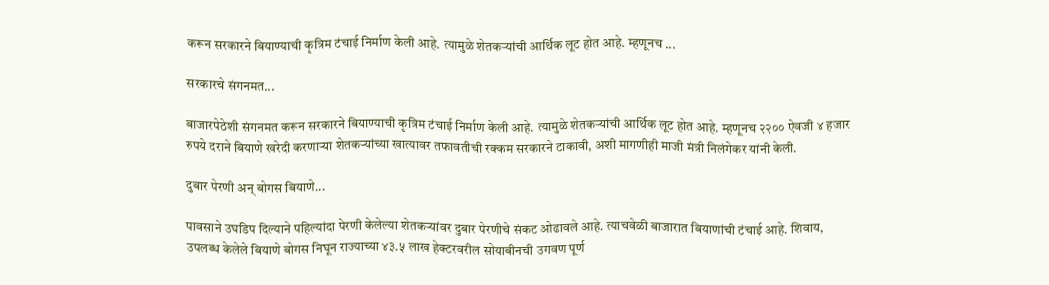करून सरकारने बियाण्याची कृत्रिम टंचाई निर्माण केली आहे. त्यामुळे शेतकऱ्यांची आर्थिक लूट होत आहे. म्हणूनच ...

सरकारचे संगनमत...

बाजारपेठेशी संगनमत करून सरकारने बियाण्याची कृत्रिम टंचाई निर्माण केली आहे. त्यामुळे शेतकऱ्यांची आर्थिक लूट होत आहे. म्हणूनच २२०० ऐवजी ४ हजार रुपये दराने बियाणे खरेदी करणाऱ्या शेतकऱ्यांच्या खात्यावर तफावतीची रक्कम सरकारने टाकावी, अशी मागणीही माजी मंत्री निलंगेकर यांनी केली.

दुबार पेरणी अन्‌ बोगस बियाणे...

पावसाने उघडिप दिल्याने पहिल्यांदा पेरणी केलेल्या शेतकऱ्यांवर दुबार पेरणीचे संकट ओढावले आहे. त्याचवेळी बाजारात बियाणांची टंचाई आहे. शिवाय, उपलब्ध केलेले बियाणे बोगस निघून राज्याच्या ४३.५ लाख हेक्टरवरील सोयाबीनची उगवण पूर्ण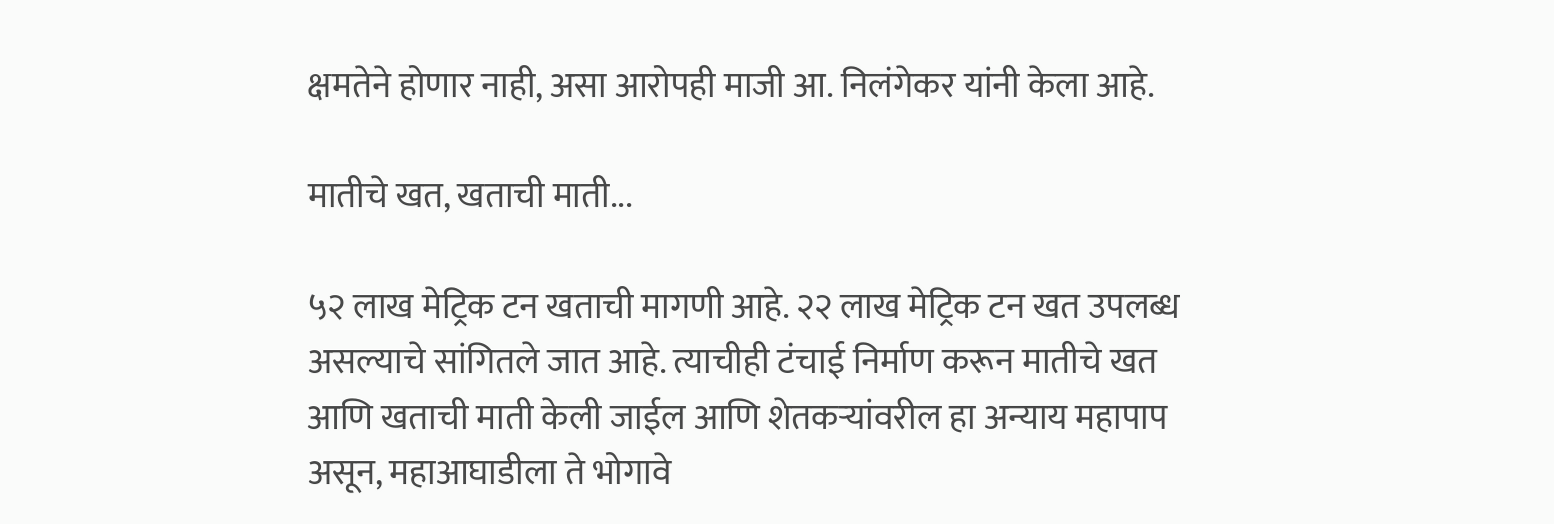क्षमतेने होणार नाही, असा आरोपही माजी आ. निलंगेकर यांनी केला आहे.

मातीचे खत, खताची माती...

५२ लाख मेट्रिक टन खताची मागणी आहे. २२ लाख मेट्रिक टन खत उपलब्ध असल्याचे सांगितले जात आहे. त्याचीही टंचाई निर्माण करून मातीचे खत आणि खताची माती केली जाईल आणि शेतकऱ्यांवरील हा अन्याय महापाप असून, महाआघाडीला ते भोगावे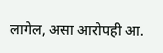लागेल, असा आरोपही आ.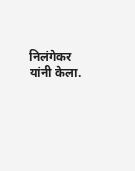निलंगेकर यांनी केला.